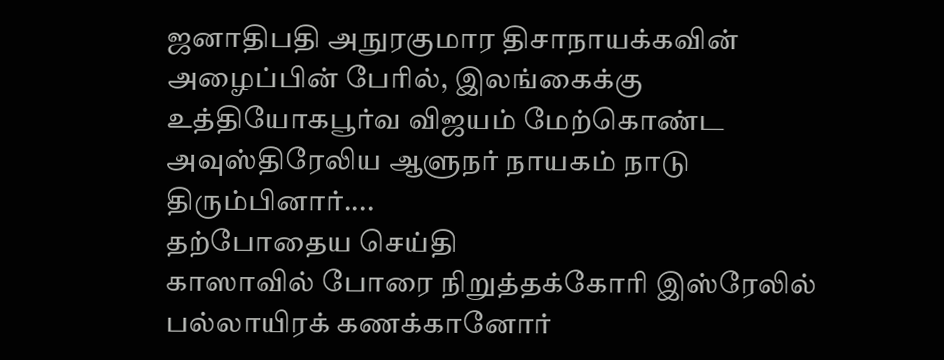ஜனாதிபதி அநுரகுமார திசாநாயக்கவின் அழைப்பின் பேரில், இலங்கைக்கு உத்தியோகபூர்வ விஜயம் மேற்கொண்ட அவுஸ்திரேலிய ஆளுநர் நாயகம் நாடு திரும்பினார்....
தற்போதைய செய்தி
காஸாவில் போரை நிறுத்தக்கோரி இஸ்ரேலில் பல்லாயிரக் கணக்கானோர்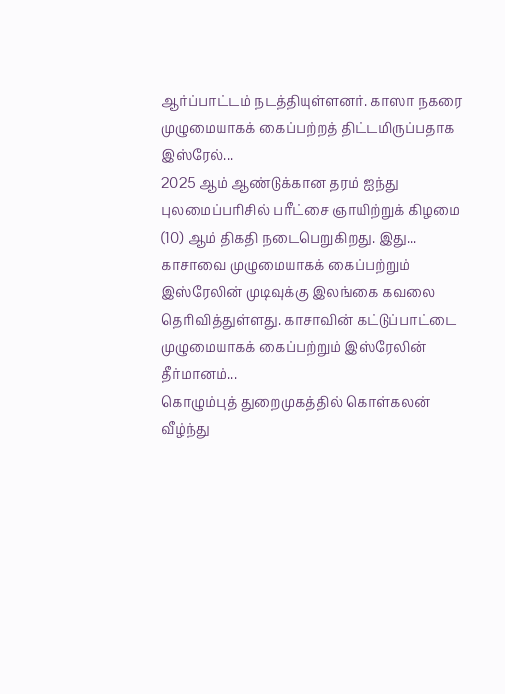ஆர்ப்பாட்டம் நடத்தியுள்ளனர். காஸா நகரை முழுமையாகக் கைப்பற்றத் திட்டமிருப்பதாக இஸ்ரேல்...
2025 ஆம் ஆண்டுக்கான தரம் ஐந்து புலமைப்பரிசில் பரீட்சை ஞாயிற்றுக் கிழமை (10) ஆம் திகதி நடைபெறுகிறது. இது...
காசாவை முழுமையாகக் கைப்பற்றும் இஸ்ரேலின் முடிவுக்கு இலங்கை கவலை தெரிவித்துள்ளது. காசாவின் கட்டுப்பாட்டை முழுமையாகக் கைப்பற்றும் இஸ்ரேலின் தீர்மானம்...
கொழும்புத் துறைமுகத்தில் கொள்கலன் வீழ்ந்து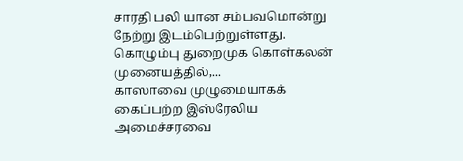சாரதி பலி யான சம்பவமொன்று நேற்று இடம்பெற்றுள்ளது. கொழும்பு துறைமுக கொள்கலன் முனையத்தில்,...
காஸாவை முழுமையாகக் கைப்பற்ற இஸ்ரேலிய அமைச்சரவை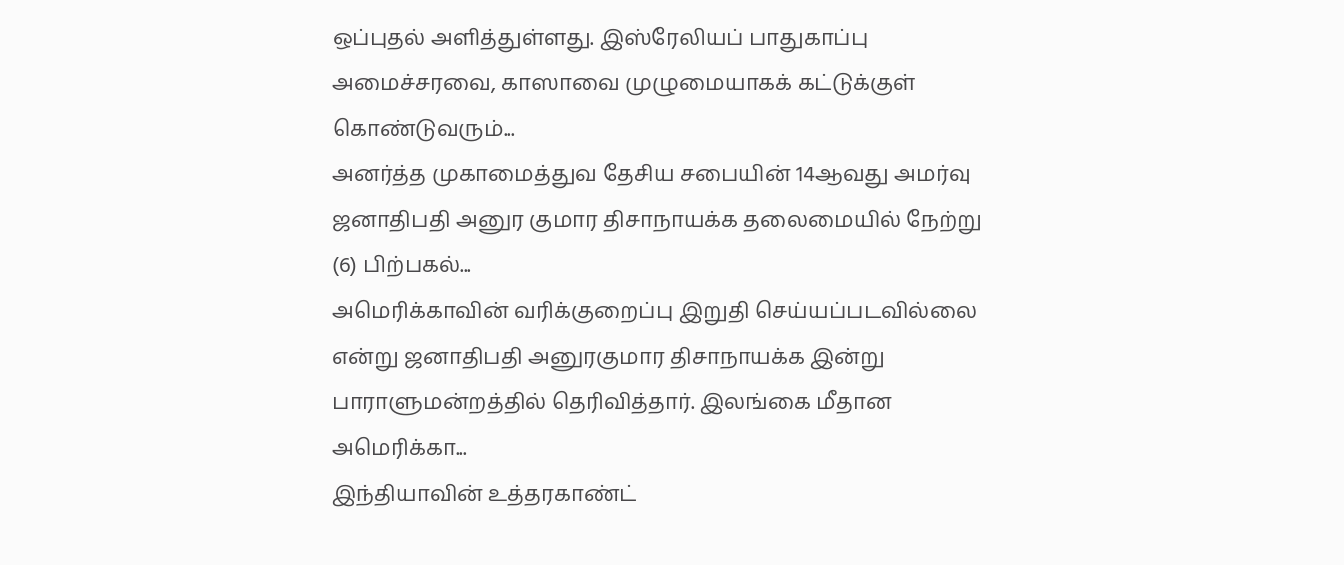ஒப்புதல் அளித்துள்ளது. இஸ்ரேலியப் பாதுகாப்பு அமைச்சரவை, காஸாவை முழுமையாகக் கட்டுக்குள் கொண்டுவரும்...
அனர்த்த முகாமைத்துவ தேசிய சபையின் 14ஆவது அமர்வு ஜனாதிபதி அனுர குமார திசாநாயக்க தலைமையில் நேற்று (6) பிற்பகல்...
அமெரிக்காவின் வரிக்குறைப்பு இறுதி செய்யப்படவில்லை என்று ஜனாதிபதி அனுரகுமார திசாநாயக்க இன்று பாராளுமன்றத்தில் தெரிவித்தார். இலங்கை மீதான அமெரிக்கா...
இந்தியாவின் உத்தரகாண்ட்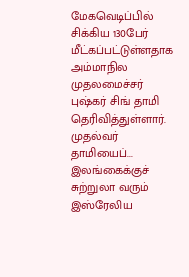மேகவெடிப்பில் சிக்கிய 130பேர் மீட்கப்பட்டுள்ளதாக அம்மாநில முதலமைச்சர் புஷ்கர் சிங் தாமி தெரிவித்துள்ளார். முதல்வர் தாமியைப்...
இலங்கைக்குச் சுற்றுலா வரும் இஸ்ரேலிய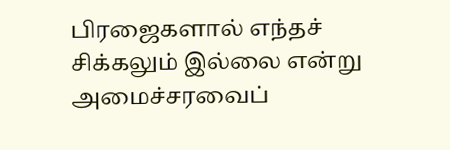பிரஜைகளால் எந்தச் சிக்கலும் இல்லை என்று அமைச்சரவைப்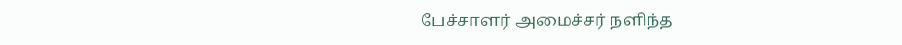பேச்சாளர் அமைச்சர் நளிந்த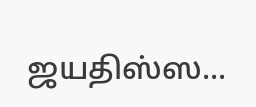ஜயதிஸ்ஸ...